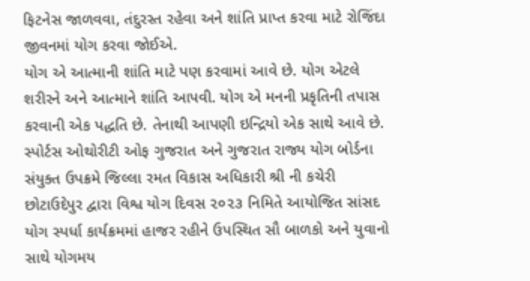ફિટનેસ જાળવવા, તંદુરસ્ત રહેવા અને શાંતિ પ્રાપ્ત કરવા માટે રોજિંદા જીવનમાં યોગ કરવા જોઈએ.
યોગ એ આત્માની શાંતિ માટે પણ કરવામાં આવે છે. યોગ એટલે શરીરને અને આત્માને શાંતિ આપવી. યોગ એ મનની પ્રકૃતિની તપાસ કરવાની એક પદ્ધતિ છે. તેનાથી આપણી ઇન્દ્રિયો એક સાથે આવે છે.
સ્પોર્ટસ ઓથોરીટી ઓફ ગુજરાત અને ગુજરાત રાજ્ય યોગ બોર્ડના સંયુક્ત ઉપક્રમે જિલ્લા રમત વિકાસ અધિકારી શ્રી ની કચેરી છોટાઉદેપુર દ્વારા વિશ્વ યોગ દિવસ ૨૦૨૩ નિમિતે આયોજિત સાંસદ યોગ સ્પર્ધા કાર્યક્રમમાં હાજર રહીને ઉપસ્થિત સૌ બાળકો અને યુવાનો સાથે યોગમય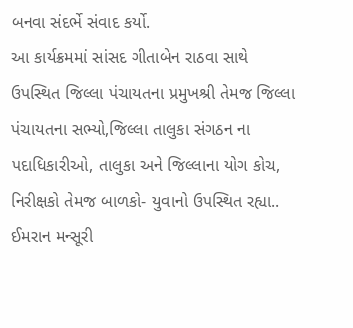બનવા સંદર્ભે સંવાદ કર્યો.
આ કાર્યક્રમમાં સાંસદ ગીતાબેન રાઠવા સાથે ઉપસ્થિત જિલ્લા પંચાયતના પ્રમુખશ્રી તેમજ જિલ્લા પંચાયતના સભ્યો,જિલ્લા તાલુકા સંગઠન ના પદાધિકારીઓ, તાલુકા અને જિલ્લાના યોગ કોચ, નિરીક્ષકો તેમજ બાળકો- યુવાનો ઉપસ્થિત રહ્યા..
ઈમરાન મન્સૂરી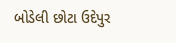બોડેલી છોટા ઉદેપુર